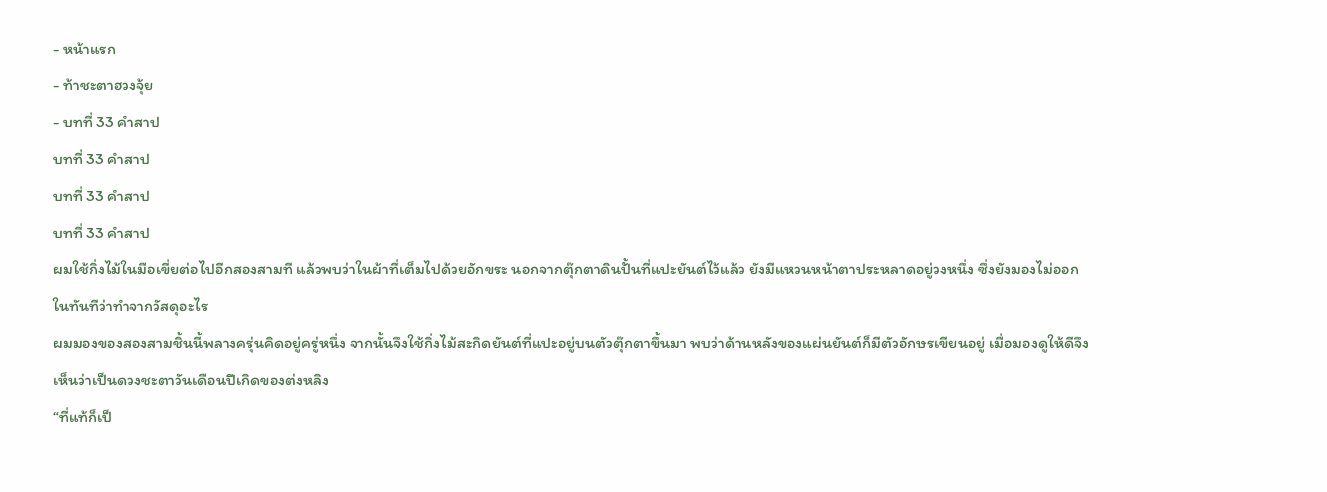- หน้าแรก
- ท้าชะตาฮวงจุ้ย
- บทที่ 33 คำสาป
บทที่ 33 คำสาป
บทที่ 33 คำสาป
บทที่ 33 คำสาป
ผมใช้กิ่งไม้ในมือเขี่ยต่อไปอีกสองสามที แล้วพบว่าในผ้าที่เต็มไปด้วยอักขระ นอกจากตุ๊กตาดินปั้นที่แปะยันต์ไว้แล้ว ยังมีแหวนหน้าตาประหลาดอยู่วงหนึ่ง ซึ่งยังมองไม่ออกในทันทีว่าทำจากวัสดุอะไร
ผมมองของสองสามชิ้นนี้พลางครุ่นคิดอยู่ครู่หนึ่ง จากนั้นจึงใช้กิ่งไม้สะกิดยันต์ที่แปะอยู่บนตัวตุ๊กตาขึ้นมา พบว่าด้านหลังของแผ่นยันต์ก็มีตัวอักษรเขียนอยู่ เมื่อมองดูให้ดีจึงเห็นว่าเป็นดวงชะตาวันเดือนปีเกิดของต่งหลิง
“ที่แท้ก็เป็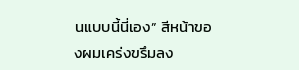นแบบนี้นี่เอง” สีหน้าของผมเคร่งขรึมลง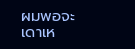ผมพอจะเดาเห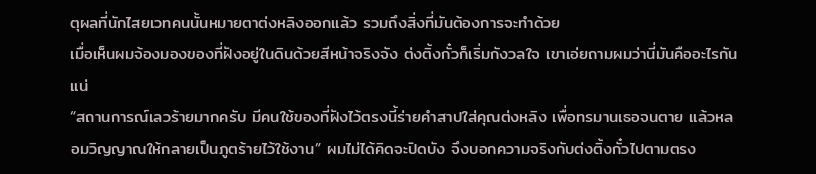ตุผลที่นักไสยเวทคนนั้นหมายตาต่งหลิงออกแล้ว รวมถึงสิ่งที่มันต้องการจะทำด้วย
เมื่อเห็นผมจ้องมองของที่ฝังอยู่ในดินด้วยสีหน้าจริงจัง ต่งติ้งกั๋วก็เริ่มกังวลใจ เขาเอ่ยถามผมว่านี่มันคืออะไรกันแน่
“สถานการณ์เลวร้ายมากครับ มีคนใช้ของที่ฝังไว้ตรงนี้ร่ายคำสาปใส่คุณต่งหลิง เพื่อทรมานเธอจนตาย แล้วหลอมวิญญาณให้กลายเป็นภูตร้ายไว้ใช้งาน” ผมไม่ได้คิดจะปิดบัง จึงบอกความจริงกับต่งติ้งกั๋วไปตามตรง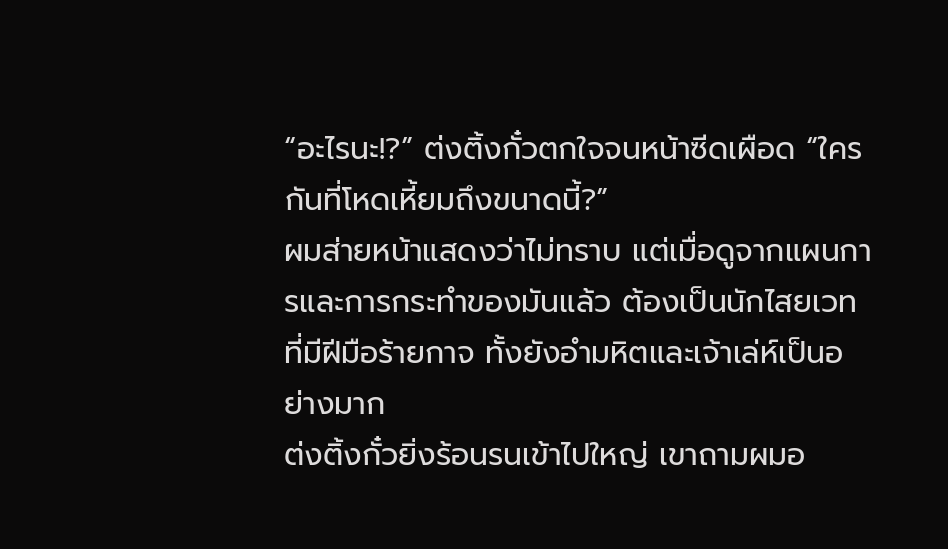“อะไรนะ!?” ต่งติ้งกั๋วตกใจจนหน้าซีดเผือด “ใครกันที่โหดเหี้ยมถึงขนาดนี้?”
ผมส่ายหน้าแสดงว่าไม่ทราบ แต่เมื่อดูจากแผนการและการกระทำของมันแล้ว ต้องเป็นนักไสยเวทที่มีฝีมือร้ายกาจ ทั้งยังอำมหิตและเจ้าเล่ห์เป็นอย่างมาก
ต่งติ้งกั๋วยิ่งร้อนรนเข้าไปใหญ่ เขาถามผมอ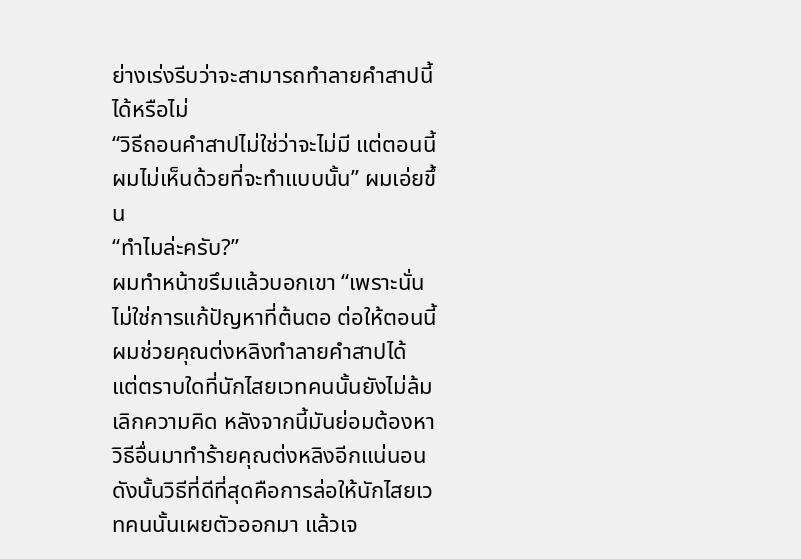ย่างเร่งรีบว่าจะสามารถทำลายคำสาปนี้ได้หรือไม่
“วิธีถอนคำสาปไม่ใช่ว่าจะไม่มี แต่ตอนนี้ผมไม่เห็นด้วยที่จะทำแบบนั้น” ผมเอ่ยขึ้น
“ทำไมล่ะครับ?”
ผมทำหน้าขรึมแล้วบอกเขา “เพราะนั่นไม่ใช่การแก้ปัญหาที่ต้นตอ ต่อให้ตอนนี้ผมช่วยคุณต่งหลิงทำลายคำสาปได้ แต่ตราบใดที่นักไสยเวทคนนั้นยังไม่ล้มเลิกความคิด หลังจากนี้มันย่อมต้องหาวิธีอื่นมาทำร้ายคุณต่งหลิงอีกแน่นอน ดังนั้นวิธีที่ดีที่สุดคือการล่อให้นักไสยเวทคนนั้นเผยตัวออกมา แล้วเจ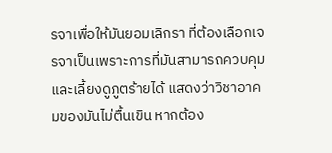รจาเพื่อให้มันยอมเลิกรา ที่ต้องเลือกเจรจาเป็นเพราะการที่มันสามารถควบคุมและเลี้ยงดูภูตร้ายได้ แสดงว่าวิชาอาคมของมันไม่ตื้นเขิน หากต้อง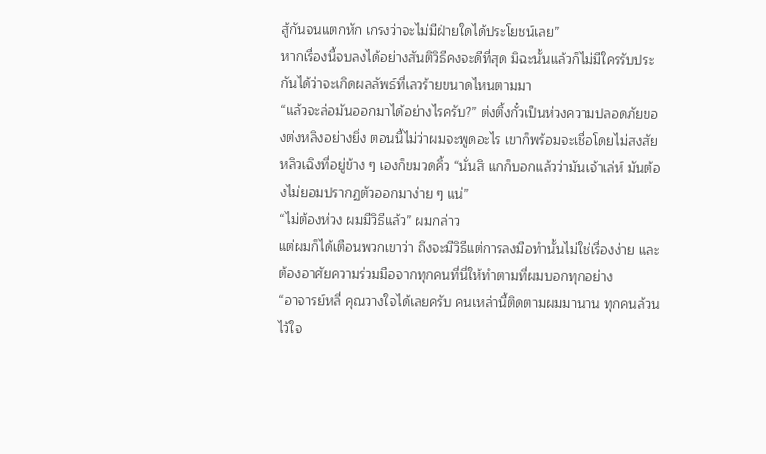สู้กันจนแตกหัก เกรงว่าจะไม่มีฝ่ายใดได้ประโยชน์เลย”
หากเรื่องนี้จบลงได้อย่างสันติวิธีคงจะดีที่สุด มิฉะนั้นแล้วก็ไม่มีใครรับประกันได้ว่าจะเกิดผลลัพธ์ที่เลวร้ายขนาดไหนตามมา
“แล้วจะล่อมันออกมาได้อย่างไรครับ?” ต่งติ้งกั๋วเป็นห่วงความปลอดภัยของต่งหลิงอย่างยิ่ง ตอนนี้ไม่ว่าผมจะพูดอะไร เขาก็พร้อมจะเชื่อโดยไม่สงสัย
หลิวเฉิงที่อยู่ข้าง ๆ เองก็ขมวดคิ้ว “นั่นสิ แกก็บอกแล้วว่ามันเจ้าเล่ห์ มันต้องไม่ยอมปรากฏตัวออกมาง่าย ๆ แน่”
“ไม่ต้องห่วง ผมมีวิธีแล้ว” ผมกล่าว
แต่ผมก็ได้เตือนพวกเขาว่า ถึงจะมีวิธีแต่การลงมือทำนั้นไม่ใช่เรื่องง่าย และต้องอาศัยความร่วมมือจากทุกคนที่นี่ให้ทำตามที่ผมบอกทุกอย่าง
“อาจารย์หลี่ คุณวางใจได้เลยครับ คนเหล่านี้ติดตามผมมานาน ทุกคนล้วนไว้ใจ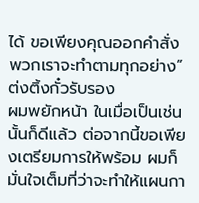ได้ ขอเพียงคุณออกคำสั่ง พวกเราจะทำตามทุกอย่าง” ต่งติ้งกั๋วรับรอง
ผมพยักหน้า ในเมื่อเป็นเช่นนั้นก็ดีแล้ว ต่อจากนี้ขอเพียงเตรียมการให้พร้อม ผมก็มั่นใจเต็มที่ว่าจะทำให้แผนกา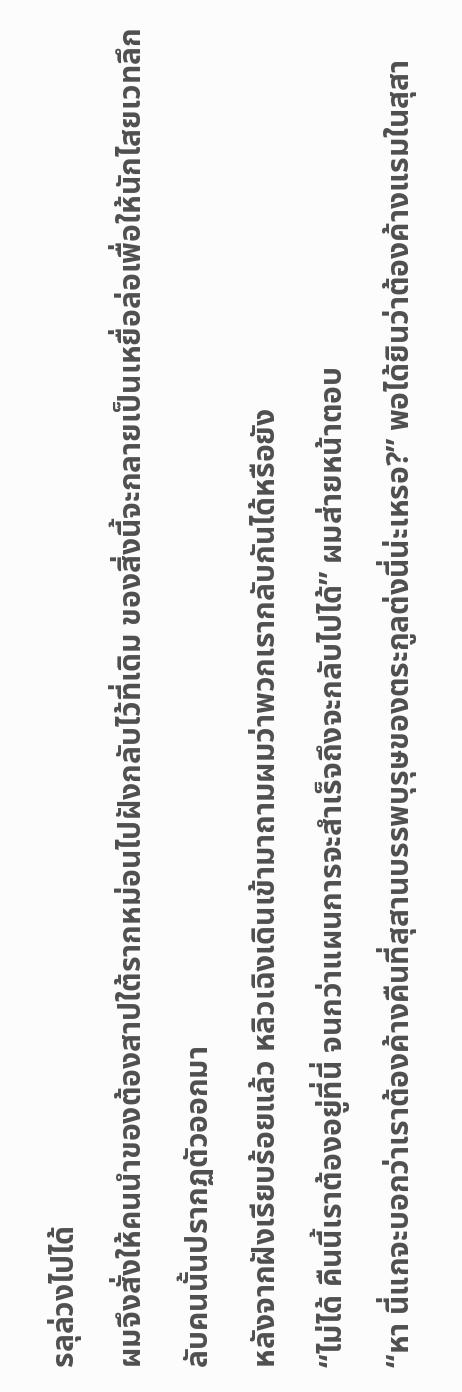รลุล่วงไปได้
ผมจึงสั่งให้คนนำของต้องสาปใต้รากหม่อนไปฝังกลับไว้ที่เดิม ของสิ่งนี้จะกลายเป็นเหยื่อล่อเพื่อให้นักไสยเวทลึกลับคนนั้นปรากฏตัวออกมา
หลังจากฝังเรียบร้อยแล้ว หลิวเฉิงเดินเข้ามาถามผมว่าพวกเรากลับกันได้หรือยัง
“ไม่ได้ คืนนี้เราต้องอยู่ที่นี่ จนกว่าแผนการจะสำเร็จถึงจะกลับไปได้” ผมส่ายหน้าตอบ
“หา นี่แกจะบอกว่าเราต้องค้างคืนที่สุสานบรรพบุรุษของตระกูลต่งนี่น่ะเหรอ?” พอได้ยินว่าต้องค้างแรมในสุสา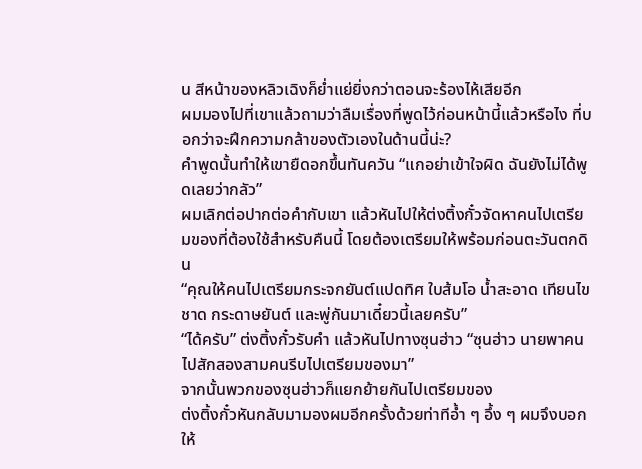น สีหน้าของหลิวเฉิงก็ย่ำแย่ยิ่งกว่าตอนจะร้องไห้เสียอีก
ผมมองไปที่เขาแล้วถามว่าลืมเรื่องที่พูดไว้ก่อนหน้านี้แล้วหรือไง ที่บอกว่าจะฝึกความกล้าของตัวเองในด้านนี้น่ะ?
คำพูดนั้นทำให้เขายืดอกขึ้นทันควัน “แกอย่าเข้าใจผิด ฉันยังไม่ได้พูดเลยว่ากลัว”
ผมเลิกต่อปากต่อคำกับเขา แล้วหันไปให้ต่งติ้งกั๋วจัดหาคนไปเตรียมของที่ต้องใช้สำหรับคืนนี้ โดยต้องเตรียมให้พร้อมก่อนตะวันตกดิน
“คุณให้คนไปเตรียมกระจกยันต์แปดทิศ ใบส้มโอ น้ำสะอาด เทียนไข ชาด กระดาษยันต์ และพู่กันมาเดี๋ยวนี้เลยครับ”
“ได้ครับ” ต่งติ้งกั๋วรับคำ แล้วหันไปทางซุนฮ่าว “ซุนฮ่าว นายพาคนไปสักสองสามคนรีบไปเตรียมของมา”
จากนั้นพวกของซุนฮ่าวก็แยกย้ายกันไปเตรียมของ
ต่งติ้งกั๋วหันกลับมามองผมอีกครั้งด้วยท่าทีอ้ำ ๆ อึ้ง ๆ ผมจึงบอกให้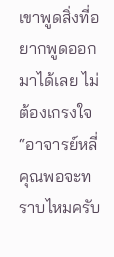เขาพูดสิ่งที่อยากพูดออกมาได้เลย ไม่ต้องเกรงใจ
“อาจารย์หลี่ คุณพอจะทราบไหมครับ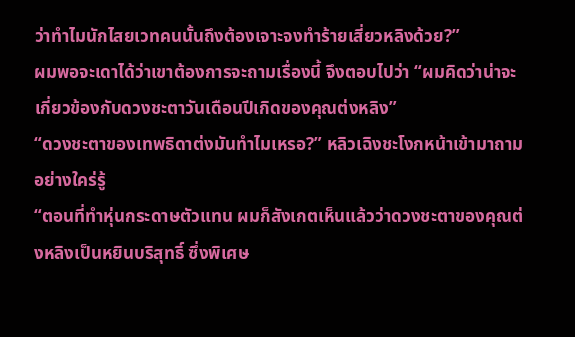ว่าทำไมนักไสยเวทคนนั้นถึงต้องเจาะจงทำร้ายเสี่ยวหลิงด้วย?”
ผมพอจะเดาได้ว่าเขาต้องการจะถามเรื่องนี้ จึงตอบไปว่า “ผมคิดว่าน่าจะเกี่ยวข้องกับดวงชะตาวันเดือนปีเกิดของคุณต่งหลิง”
“ดวงชะตาของเทพธิดาต่งมันทำไมเหรอ?” หลิวเฉิงชะโงกหน้าเข้ามาถามอย่างใคร่รู้
“ตอนที่ทำหุ่นกระดาษตัวแทน ผมก็สังเกตเห็นแล้วว่าดวงชะตาของคุณต่งหลิงเป็นหยินบริสุทธิ์ ซึ่งพิเศษ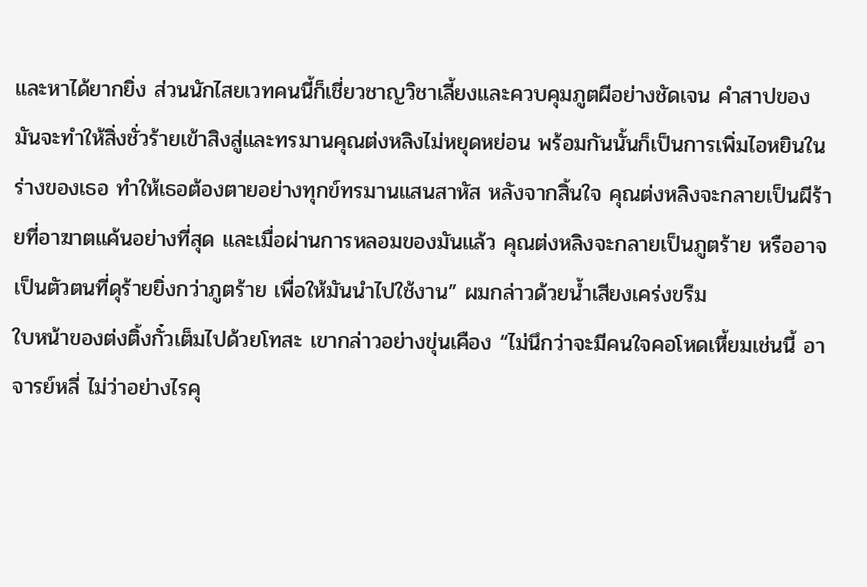และหาได้ยากยิ่ง ส่วนนักไสยเวทคนนี้ก็เชี่ยวชาญวิชาเลี้ยงและควบคุมภูตผีอย่างชัดเจน คำสาปของมันจะทำให้สิ่งชั่วร้ายเข้าสิงสู่และทรมานคุณต่งหลิงไม่หยุดหย่อน พร้อมกันนั้นก็เป็นการเพิ่มไอหยินในร่างของเธอ ทำให้เธอต้องตายอย่างทุกข์ทรมานแสนสาหัส หลังจากสิ้นใจ คุณต่งหลิงจะกลายเป็นผีร้ายที่อาฆาตแค้นอย่างที่สุด และเมื่อผ่านการหลอมของมันแล้ว คุณต่งหลิงจะกลายเป็นภูตร้าย หรืออาจเป็นตัวตนที่ดุร้ายยิ่งกว่าภูตร้าย เพื่อให้มันนำไปใช้งาน” ผมกล่าวด้วยน้ำเสียงเคร่งขรึม
ใบหน้าของต่งติ้งกั๋วเต็มไปด้วยโทสะ เขากล่าวอย่างขุ่นเคือง “ไม่นึกว่าจะมีคนใจคอโหดเหี้ยมเช่นนี้ อาจารย์หลี่ ไม่ว่าอย่างไรคุ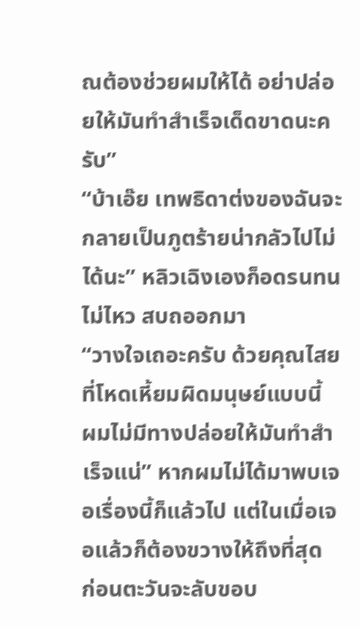ณต้องช่วยผมให้ได้ อย่าปล่อยให้มันทำสำเร็จเด็ดขาดนะครับ”
“บ้าเอ๊ย เทพธิดาต่งของฉันจะกลายเป็นภูตร้ายน่ากลัวไปไม่ได้นะ” หลิวเฉิงเองก็อดรนทนไม่ไหว สบถออกมา
“วางใจเถอะครับ ด้วยคุณไสยที่โหดเหี้ยมผิดมนุษย์แบบนี้ ผมไม่มีทางปล่อยให้มันทำสำเร็จแน่” หากผมไม่ได้มาพบเจอเรื่องนี้ก็แล้วไป แต่ในเมื่อเจอแล้วก็ต้องขวางให้ถึงที่สุด
ก่อนตะวันจะลับขอบ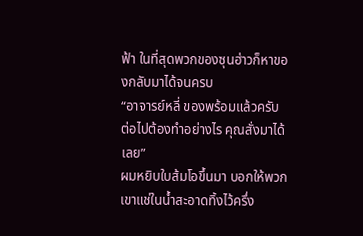ฟ้า ในที่สุดพวกของซุนฮ่าวก็หาของกลับมาได้จนครบ
“อาจารย์หลี่ ของพร้อมแล้วครับ ต่อไปต้องทำอย่างไร คุณสั่งมาได้เลย”
ผมหยิบใบส้มโอขึ้นมา บอกให้พวกเขาแช่ในน้ำสะอาดทิ้งไว้ครึ่ง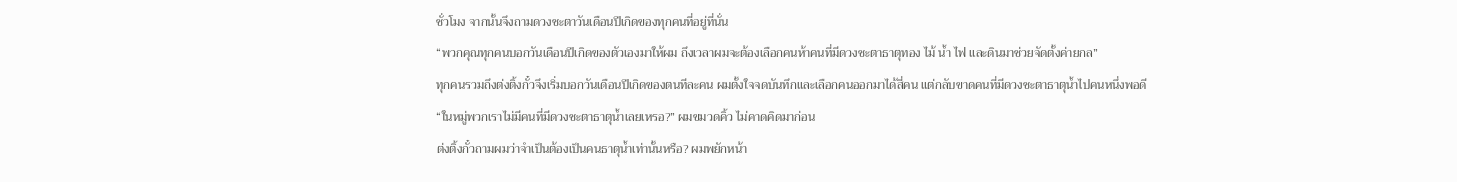ชั่วโมง จากนั้นจึงถามดวงชะตาวันเดือนปีเกิดของทุกคนที่อยู่ที่นั่น
“พวกคุณทุกคนบอกวันเดือนปีเกิดของตัวเองมาให้ผม ถึงเวลาผมจะต้องเลือกคนห้าคนที่มีดวงชะตาธาตุทอง ไม้ น้ำ ไฟ และดินมาช่วยจัดตั้งค่ายกล”
ทุกคนรวมถึงต่งติ้งกั๋วจึงเริ่มบอกวันเดือนปีเกิดของตนทีละคน ผมตั้งใจจดบันทึกและเลือกคนออกมาได้สี่คน แต่กลับขาดคนที่มีดวงชะตาธาตุน้ำไปคนหนึ่งพอดี
“ในหมู่พวกเราไม่มีคนที่มีดวงชะตาธาตุน้ำเลยเหรอ?” ผมขมวดคิ้ว ไม่คาดคิดมาก่อน
ต่งติ้งกั๋วถามผมว่าจำเป็นต้องเป็นคนธาตุน้ำเท่านั้นหรือ? ผมพยักหน้า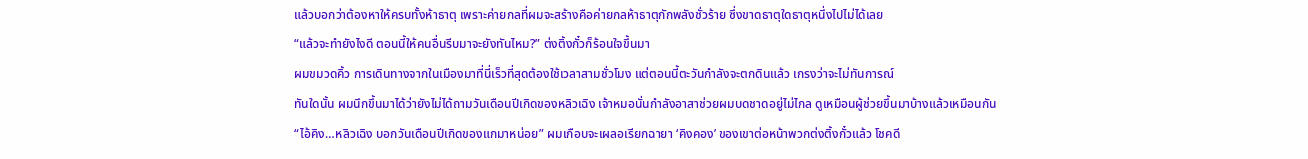แล้วบอกว่าต้องหาให้ครบทั้งห้าธาตุ เพราะค่ายกลที่ผมจะสร้างคือค่ายกลห้าธาตุกักพลังชั่วร้าย ซึ่งขาดธาตุใดธาตุหนึ่งไปไม่ได้เลย
“แล้วจะทำยังไงดี ตอนนี้ให้คนอื่นรีบมาจะยังทันไหม?” ต่งติ้งกั๋วก็ร้อนใจขึ้นมา
ผมขมวดคิ้ว การเดินทางจากในเมืองมาที่นี่เร็วที่สุดต้องใช้เวลาสามชั่วโมง แต่ตอนนี้ตะวันกำลังจะตกดินแล้ว เกรงว่าจะไม่ทันการณ์
ทันใดนั้น ผมนึกขึ้นมาได้ว่ายังไม่ได้ถามวันเดือนปีเกิดของหลิวเฉิง เจ้าหมอนั่นกำลังอาสาช่วยผมบดชาดอยู่ไม่ไกล ดูเหมือนผู้ช่วยขึ้นมาบ้างแล้วเหมือนกัน
“ไอ้คิง…หลิวเฉิง บอกวันเดือนปีเกิดของแกมาหน่อย” ผมเกือบจะเผลอเรียกฉายา ‘คิงคอง’ ของเขาต่อหน้าพวกต่งติ้งกั๋วแล้ว โชคดี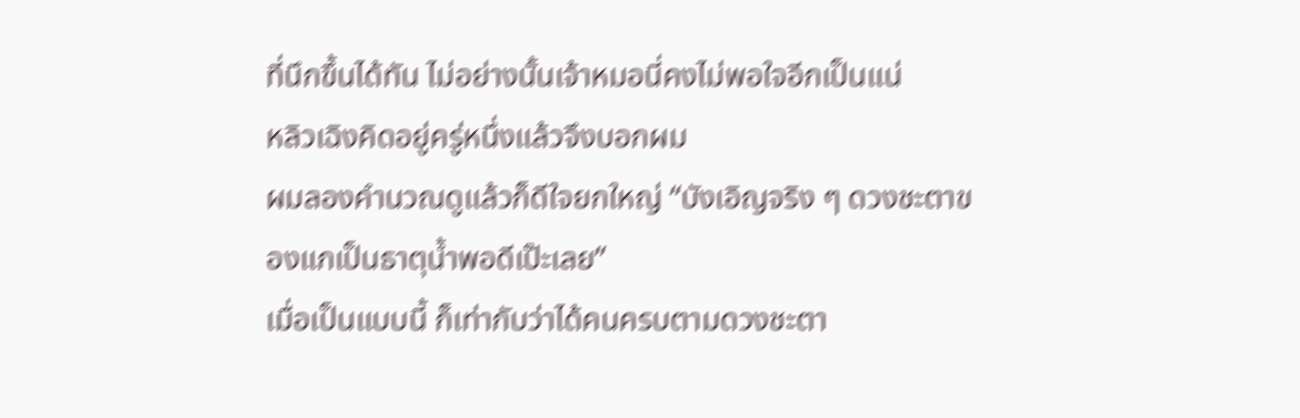ที่นึกขึ้นได้ทัน ไม่อย่างนั้นเจ้าหมอนี่คงไม่พอใจอีกเป็นแน่
หลิวเฉิงคิดอยู่ครู่หนึ่งแล้วจึงบอกผม
ผมลองคำนวณดูแล้วก็ดีใจยกใหญ่ “บังเอิญจริง ๆ ดวงชะตาของแกเป็นธาตุน้ำพอดีเป๊ะเลย”
เมื่อเป็นแบบนี้ ก็เท่ากับว่าได้คนครบตามดวงชะตา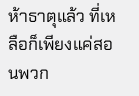ห้าธาตุแล้ว ที่เหลือก็เพียงแค่สอนพวก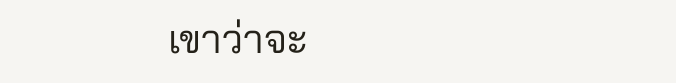เขาว่าจะ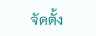จัดตั้ง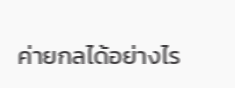ค่ายกลได้อย่างไร